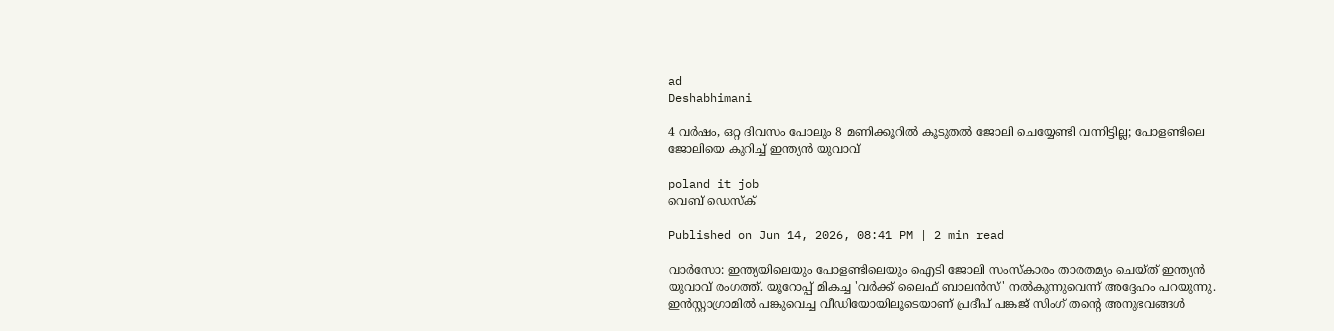ad
Deshabhimani

4 വർഷം, ഒറ്റ ദിവസം പോലും 8 മണിക്കൂറിൽ കൂടുതൽ ജോലി ചെയ്യേണ്ടി വന്നിട്ടില്ല; പോളണ്ടിലെ ജോലിയെ കുറിച്ച് ഇന്ത്യൻ യുവാവ്

poland it job
വെബ് ഡെസ്ക്

Published on Jun 14, 2026, 08:41 PM | 2 min read

വാർസോ: ഇന്ത്യയിലെയും പോളണ്ടിലെയും ഐടി ജോലി സംസ്‌കാരം താരതമ്യം ചെയ്ത് ഇന്ത്യൻ യുവാവ് രംഗത്ത്. യൂറോപ്പ് മികച്ച 'വർക്ക് ലൈഫ് ബാലൻസ്' നൽകുന്നുവെന്ന് അദ്ദേഹം പറയുന്നു. ഇൻസ്റ്റാഗ്രാമിൽ പങ്കുവെച്ച വീഡിയോയിലൂടെയാണ് പ്രദീപ് പങ്കജ് സിംഗ് തന്റെ അനുഭവങ്ങൾ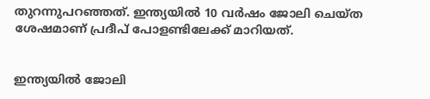തുറന്നുപറഞ്ഞത്. ഇന്ത്യയിൽ 10 വർഷം ജോലി ചെയ്ത ശേഷമാണ് പ്രദീപ് പോളണ്ടിലേക്ക് മാറിയത്.


ഇന്ത്യയിൽ ജോലി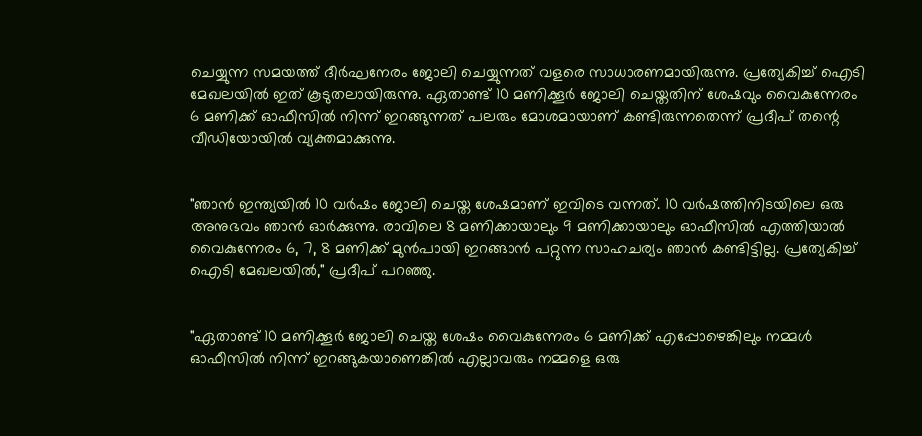ചെയ്യുന്ന സമയത്ത് ദീർഘനേരം ജോലി ചെയ്യുന്നത് വളരെ സാധാരണമായിരുന്നു. പ്രത്യേകിച്ച് ഐടി മേഖലയിൽ ഇത് കൂടുതലായിരുന്നു. ഏതാണ്ട് 10 മണിക്കൂർ ജോലി ചെയ്തതിന് ശേഷവും വൈകുന്നേരം 6 മണിക്ക് ഓഫീസിൽ നിന്ന് ഇറങ്ങുന്നത് പലരും മോശമായാണ് കണ്ടിരുന്നതെന്ന് പ്രദീപ് തന്റെ വീഡിയോയിൽ വ്യക്തമാക്കുന്നു.


"ഞാൻ ഇന്ത്യയിൽ 10 വർഷം ജോലി ചെയ്ത ശേഷമാണ് ഇവിടെ വന്നത്. 10 വർഷത്തിനിടയിലെ ഒരു അനുഭവം ഞാൻ ഓർക്കുന്നു. രാവിലെ 8 മണിക്കായാലും 9 മണിക്കായാലും ഓഫീസിൽ എത്തിയാൽ വൈകുന്നേരം 6, 7, 8 മണിക്ക് മുൻപായി ഇറങ്ങാൻ പറ്റുന്ന സാഹചര്യം ഞാൻ കണ്ടിട്ടില്ല. പ്രത്യേകിച്ച് ഐടി മേഖലയിൽ," പ്രദീപ് പറഞ്ഞു.


"ഏതാണ്ട് 10 മണിക്കൂർ ജോലി ചെയ്ത ശേഷം വൈകുന്നേരം 6 മണിക്ക് എപ്പോഴെങ്കിലും നമ്മൾ ഓഫീസിൽ നിന്ന് ഇറങ്ങുകയാണെങ്കിൽ എല്ലാവരും നമ്മളെ ഒരു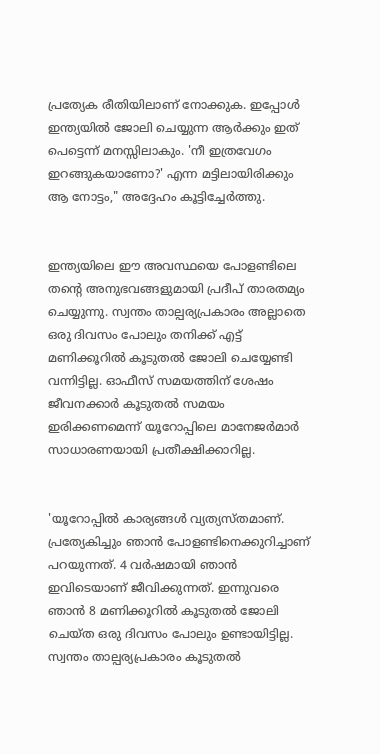പ്രത്യേക രീതിയിലാണ് നോക്കുക. ഇപ്പോൾ ഇന്ത്യയിൽ ജോലി ചെയ്യുന്ന ആർക്കും ഇത് പെട്ടെന്ന് മനസ്സിലാകും. 'നീ ഇത്രവേഗം ഇറങ്ങുകയാണോ?' എന്ന മട്ടിലായിരിക്കും ആ നോട്ടം," അദ്ദേഹം കൂട്ടിച്ചേർത്തു.


ഇന്ത്യയിലെ ഈ അവസ്ഥയെ പോളണ്ടിലെ തന്റെ അനുഭവങ്ങളുമായി പ്രദീപ് താരതമ്യം ചെയ്യുന്നു. സ്വന്തം താല്പര്യപ്രകാരം അല്ലാതെ ഒരു ദിവസം പോലും തനിക്ക് എട്ട് മണിക്കൂറിൽ കൂടുതൽ ജോലി ചെയ്യേണ്ടി വന്നിട്ടില്ല. ഓഫീസ് സമയത്തിന് ശേഷം ജീവനക്കാർ കൂടുതൽ സമയം ഇരിക്കണമെന്ന് യൂറോപ്പിലെ മാനേജർമാർ സാധാരണയായി പ്രതീക്ഷിക്കാറില്ല.


'യൂറോപ്പിൽ കാര്യങ്ങൾ വ്യത്യസ്തമാണ്. പ്രത്യേകിച്ചും ഞാന്‍ പോളണ്ടിനെക്കുറിച്ചാണ് പറയുന്നത്. 4 വർഷമായി ഞാൻ ഇവിടെയാണ് ജീവിക്കുന്നത്. ഇന്നുവരെ ഞാൻ 8 മണിക്കൂറിൽ കൂടുതൽ ജോലി ചെയ്ത ഒരു ദിവസം പോലും ഉണ്ടായിട്ടില്ല. സ്വന്തം താല്പര്യപ്രകാരം കൂടുതൽ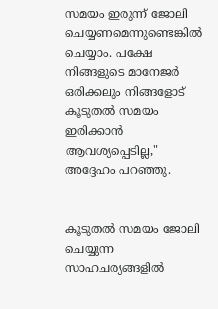സമയം ഇരുന്ന് ജോലി ചെയ്യണമെന്നുണ്ടെങ്കിൽ ചെയ്യാം. പക്ഷേ നിങ്ങളുടെ മാനേജർ ഒരിക്കലും നിങ്ങളോട് കൂടുതൽ സമയം ഇരിക്കാൻ ആവശ്യപ്പെടില്ല," അദ്ദേഹം പറഞ്ഞു.


കൂടുതൽ സമയം ജോലി ചെയ്യുന്ന സാഹചര്യങ്ങളിൽ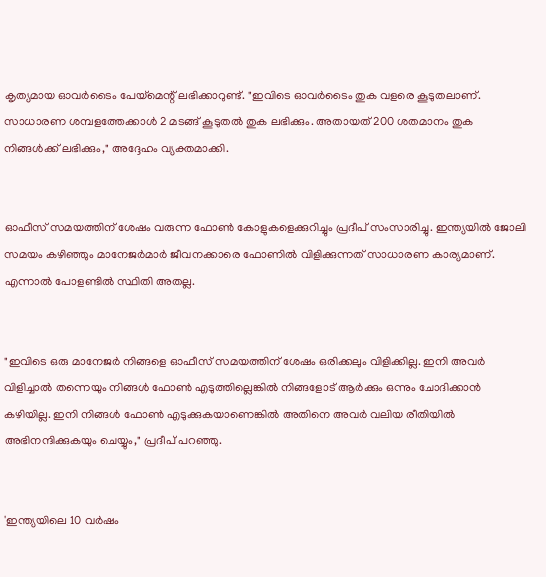കൃത്യമായ ഓവർടൈം പേയ്‌മെന്റ് ലഭിക്കാറുണ്ട്. "ഇവിടെ ഓവർടൈം തുക വളരെ കൂടുതലാണ്. സാധാരണ ശമ്പളത്തേക്കാൾ 2 മടങ്ങ് കൂടുതൽ തുക ലഭിക്കും. അതായത് 200 ശതമാനം തുക നിങ്ങൾക്ക് ലഭിക്കും," അദ്ദേഹം വ്യക്തമാക്കി.


ഓഫീസ് സമയത്തിന് ശേഷം വരുന്ന ഫോൺ കോളുകളെക്കുറിച്ചും പ്രദീപ് സംസാരിച്ചു. ഇന്ത്യയിൽ ജോലി സമയം കഴിഞ്ഞും മാനേജർമാർ ജീവനക്കാരെ ഫോണിൽ വിളിക്കുന്നത് സാധാരണ കാര്യമാണ്. എന്നാൽ പോളണ്ടിൽ സ്ഥിതി അതല്ല.


"ഇവിടെ ഒരു മാനേജർ നിങ്ങളെ ഓഫീസ് സമയത്തിന് ശേഷം ഒരിക്കലും വിളിക്കില്ല. ഇനി അവർ വിളിച്ചാൽ തന്നെയും നിങ്ങൾ ഫോൺ എടുത്തില്ലെങ്കിൽ നിങ്ങളോട് ആർക്കും ഒന്നും ചോദിക്കാൻ കഴിയില്ല. ഇനി നിങ്ങൾ ഫോൺ എടുക്കുകയാണെങ്കിൽ അതിനെ അവർ വലിയ രീതിയിൽ അഭിനന്ദിക്കുകയും ചെയ്യും," പ്രദീപ് പറഞ്ഞു.


'ഇന്ത്യയിലെ 10 വർഷം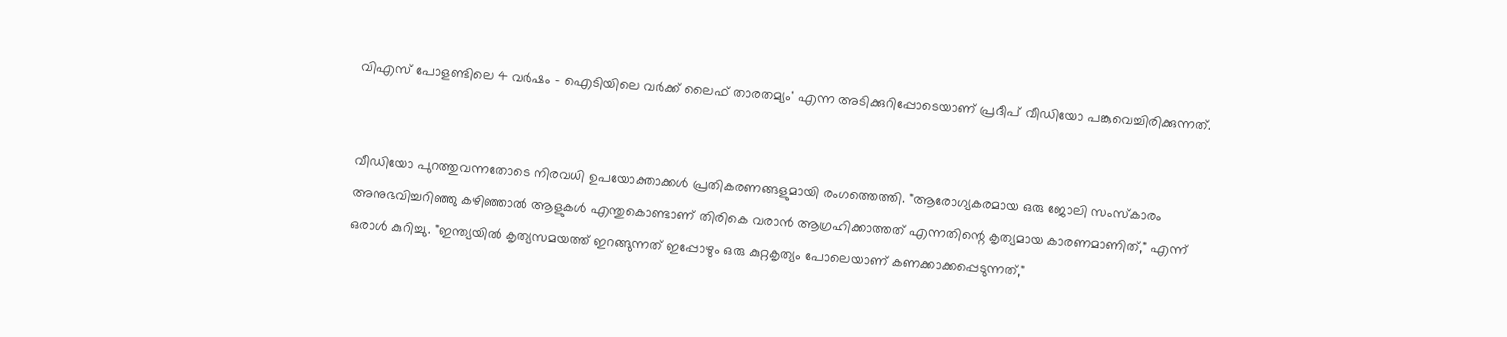വിഎസ് പോളണ്ടിലെ 4 വർഷം - ഐടിയിലെ വർക്ക് ലൈഫ് താരതമ്യം' എന്ന അടിക്കുറിപ്പോടെയാണ് പ്രദീപ് വീഡിയോ പങ്കുവെച്ചിരിക്കുന്നത്.


വീഡിയോ പുറത്തുവന്നതോടെ നിരവധി ഉപയോക്താക്കൾ പ്രതികരണങ്ങളുമായി രംഗത്തെത്തി. "ആരോഗ്യകരമായ ഒരു ജോലി സംസ്‌കാരം അനുഭവിച്ചറിഞ്ഞു കഴിഞ്ഞാൽ ആളുകൾ എന്തുകൊണ്ടാണ് തിരികെ വരാൻ ആഗ്രഹിക്കാത്തത് എന്നതിന്റെ കൃത്യമായ കാരണമാണിത്," എന്ന് ഒരാൾ കുറിച്ചു. "ഇന്ത്യയിൽ കൃത്യസമയത്ത് ഇറങ്ങുന്നത് ഇപ്പോഴും ഒരു കുറ്റകൃത്യം പോലെയാണ് കണക്കാക്കപ്പെടുന്നത്,"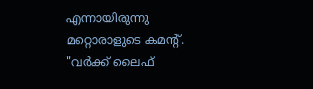എന്നായിരുന്നു മറ്റൊരാളുടെ കമന്റ്. "വർക്ക് ലൈഫ്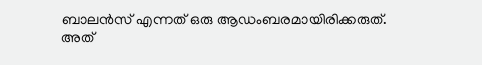ബാലൻസ് എന്നത് ഒരു ആഡംബരമായിരിക്കരുത്. അത്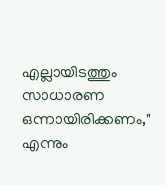എല്ലായിടത്തും സാധാരണ ഒന്നായിരിക്കണം," എന്നും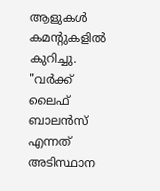ആളുകൾ കമന്റുകളിൽ കുറിച്ചു. "വർക്ക് ലൈഫ് ബാലൻസ് എന്നത് അടിസ്ഥാന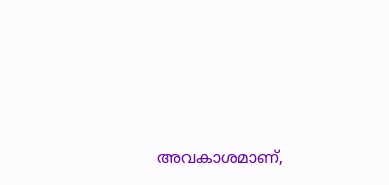അവകാശമാണ്,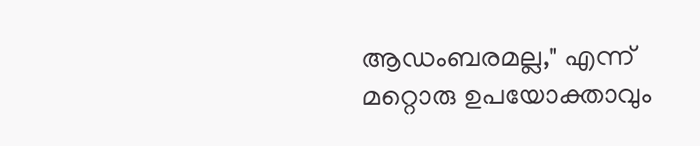ആഡംബരമല്ല," എന്ന് മറ്റൊരു ഉപയോക്താവും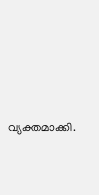വ്യക്തമാക്കി.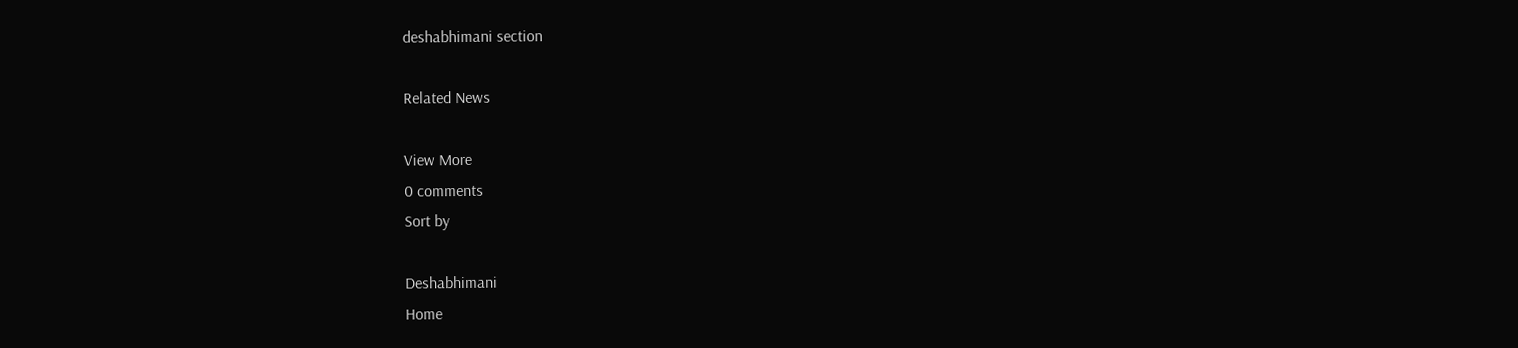deshabhimani section

Related News

View More
0 comments
Sort by

Deshabhimani
Home